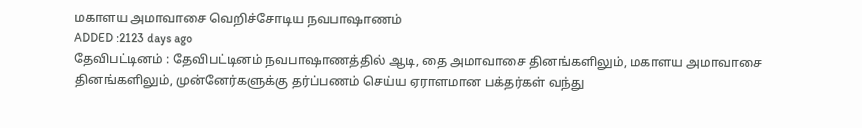மகாளய அமாவாசை வெறிச்சோடிய நவபாஷாணம்
ADDED :2123 days ago
தேவிபட்டினம் : தேவிபட்டினம் நவபாஷாணத்தில் ஆடி, தை அமாவாசை தினங்களிலும், மகாளய அமாவாசை தினங்களிலும், முன்னேர்களுக்கு தர்ப்பணம் செய்ய ஏராளமான பக்தர்கள் வந்து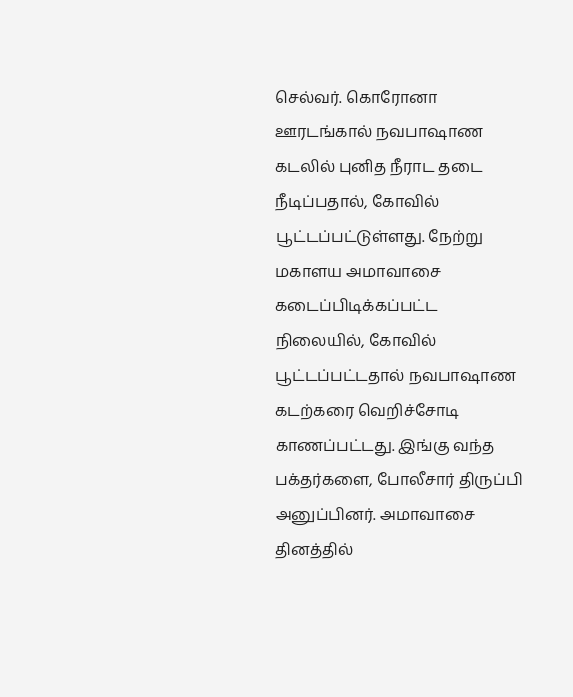செல்வர். கொரோனா ஊரடங்கால் நவபாஷாண கடலில் புனித நீராட தடை நீடிப்பதால், கோவில் பூட்டப்பட்டுள்ளது. நேற்று மகாளய அமாவாசை கடைப்பிடிக்கப்பட்ட நிலையில், கோவில் பூட்டப்பட்டதால் நவபாஷாண கடற்கரை வெறிச்சோடி காணப்பட்டது. இங்கு வந்த பக்தர்களை, போலீசார் திருப்பி அனுப்பினர். அமாவாசை தினத்தில்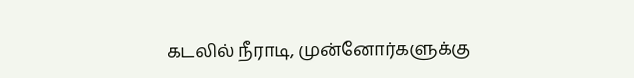கடலில் நீராடி, முன்னோர்களுக்கு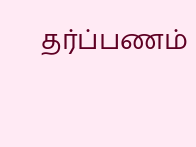தர்ப்பணம்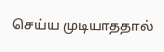செய்ய முடியாததால்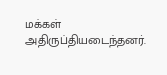மக்கள் அதிருப்தியடைந்தனர்.